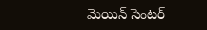మెయిన్ సెంటర్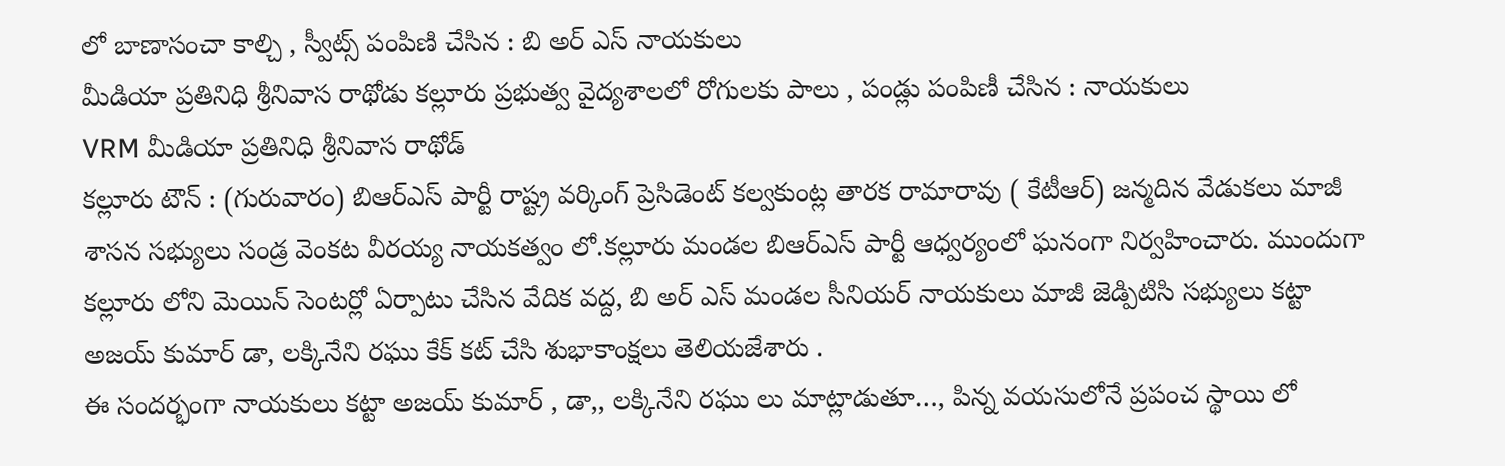లో బాణాసంచా కాల్చి , స్వీట్స్ పంపిణి చేసిన : బి అర్ ఎస్ నాయకులు
మీడియా ప్రతినిధి శ్రీనివాస రాథోడు కల్లూరు ప్రభుత్వ వైద్యశాలలో రోగులకు పాలు , పండ్లు పంపిణీ చేసిన : నాయకులు
VRM మీడియా ప్రతినిధి శ్రీనివాస రాథోడ్
కల్లూరు టౌన్ : (గురువారం) బిఆర్ఎస్ పార్టీ రాష్ట్ర వర్కింగ్ ప్రెసిడెంట్ కల్వకుంట్ల తారక రామారావు ( కేటీఆర్) జన్మదిన వేడుకలు మాజీ శాసన సభ్యులు సండ్ర వెంకట వీరయ్య నాయకత్వం లో.కల్లూరు మండల బిఆర్ఎస్ పార్టీ ఆధ్వర్యంలో ఘనంగా నిర్వహించారు. ముందుగా
కల్లూరు లోని మెయిన్ సెంటర్లో ఏర్పాటు చేసిన వేదిక వద్ద, బి అర్ ఎస్ మండల సీనియర్ నాయకులు మాజీ జెడ్పిటిసి సభ్యులు కట్టా అజయ్ కుమార్ డా, లక్కినేని రఘు కేక్ కట్ చేసి శుభాకాంక్షలు తెలియజేశారు .
ఈ సందర్భంగా నాయకులు కట్టా అజయ్ కుమార్ , డా,, లక్కినేని రఘు లు మాట్లాడుతూ…, పిన్న వయసులోనే ప్రపంచ స్థాయి లో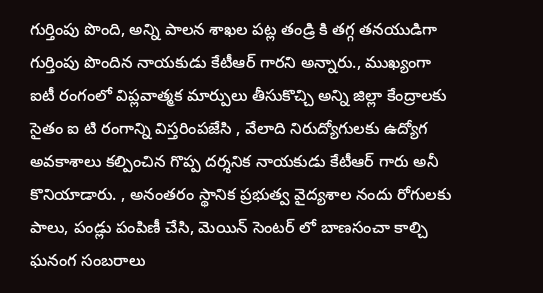గుర్తింపు పొంది, అన్ని పాలన శాఖల పట్ల తండ్రి కి తగ్గ తనయుడిగా గుర్తింపు పొందిన నాయకుడు కేటీఆర్ గారని అన్నారు., ముఖ్యంగా ఐటీ రంగంలో విప్లవాత్మక మార్పులు తీసుకొచ్చి అన్ని జిల్లా కేంద్రాలకు సైతం ఐ టి రంగాన్ని విస్తరింపజేసి , వేలాది నిరుద్యోగులకు ఉద్యోగ అవకాశాలు కల్పించిన గొప్ప దర్శనిక నాయకుడు కేటీఆర్ గారు అనీ కొనియాడారు. , అనంతరం స్థానిక ప్రభుత్వ వైద్యశాల నందు రోగులకు పాలు, పండ్లు పంపిణీ చేసి, మెయిన్ సెంటర్ లో బాణసంచా కాల్చి ఘనంగ సంబరాలు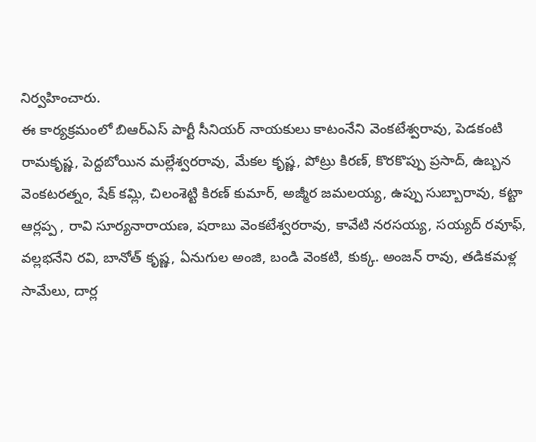నిర్వహించారు.
ఈ కార్యక్రమంలో బిఆర్ఎస్ పార్టీ సీనియర్ నాయకులు కాటంనేని వెంకటేశ్వరావు, పెడకంటి రామకృష్ణ, పెద్దబోయిన మల్లేశ్వరరావు, మేకల కృష్ణ, పోట్రు కిరణ్, కొరకొప్పు ప్రసాద్, ఉబ్బన వెంకటరత్నం, షేక్ కమ్లి, చిలంశెట్టి కిరణ్ కుమార్, అజ్మీర జమలయ్య, ఉప్పు సుబ్బారావు, కట్టా ఆర్లప్ప , రావి సూర్యనారాయణ, షరాబు వెంకటేశ్వరరావు, కావేటి నరసయ్య, సయ్యద్ రవూఫ్, వల్లభనేని రవి, బానోత్ కృష్ణ, ఏనుగుల అంజి, బండి వెంకటి, కుక్క. అంజన్ రావు, తడికమళ్ల సామేలు, దార్ల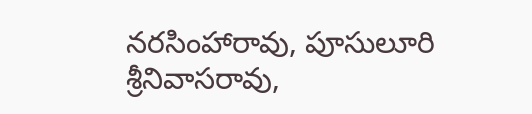నరసింహారావు, పూసులూరి శ్రీనివాసరావు,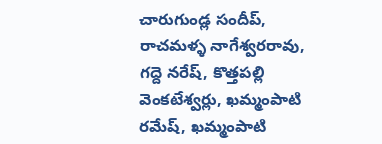చారుగుండ్ల సందీప్, రాచమళ్ళ నాగేశ్వరరావు, గద్దె నరేష్, కొత్తపల్లి వెంకటేశ్వర్లు, ఖమ్మంపాటి రమేష్, ఖమ్మంపాటి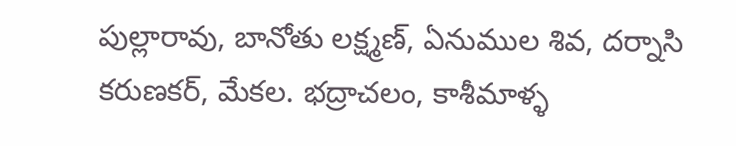పుల్లారావు, బానోతు లక్ష్మణ్, ఏనుముల శివ, దర్నాసి కరుణకర్, మేకల. భద్రాచలం, కాశీమాళ్ళ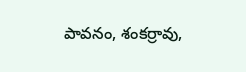పావనం, శంకర్రావు,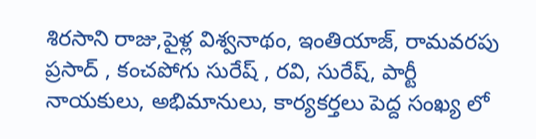శిరసాని రాజు,పైళ్ల విశ్వనాథం, ఇంతియాజ్, రామవరపు ప్రసాద్ , కంచపోగు సురేష్ , రవి, సురేష్, పార్టీ నాయకులు, అభిమానులు, కార్యకర్తలు పెద్ద సంఖ్య లో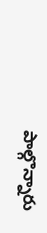పాల్గొన్నారు